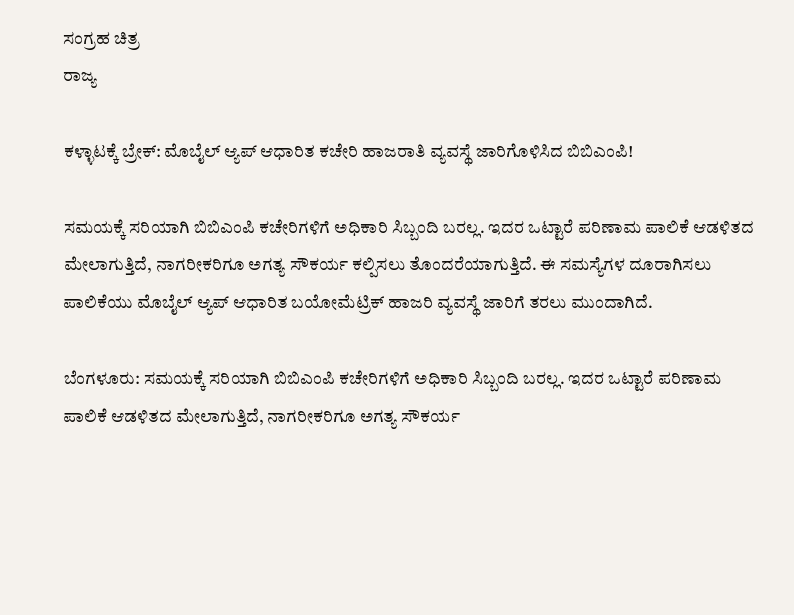ಸಂಗ್ರಹ ಚಿತ್ರ
ರಾಜ್ಯ

ಕಳ್ಳಾಟಕ್ಕೆ ಬ್ರೇಕ್: ಮೊಬೈಲ್ ಆ್ಯಪ್ ಆಧಾರಿತ ಕಚೇರಿ ಹಾಜರಾತಿ ವ್ಯವಸ್ಥೆ ಜಾರಿಗೊಳಿಸಿದ ಬಿಬಿಎಂಪಿ!

ಸಮಯಕ್ಕೆ ಸರಿಯಾಗಿ ಬಿಬಿಎಂಪಿ ಕಚೇರಿಗಳಿಗೆ ಅಧಿಕಾರಿ ಸಿಬ್ಬಂದಿ ಬರಲ್ಲ. ಇದರ ಒಟ್ಟಾರೆ ಪರಿಣಾಮ ಪಾಲಿಕೆ ಆಡಳಿತದ ಮೇಲಾಗುತ್ತಿದೆ, ನಾಗರೀಕರಿಗೂ ಅಗತ್ಯ ಸೌಕರ್ಯ ಕಲ್ಪಿಸಲು ತೊಂದರೆಯಾಗುತ್ತಿದೆ. ಈ ಸಮಸ್ಯೆಗಳ ದೂರಾಗಿಸಲು ಪಾಲಿಕೆಯು ಮೊಬೈಲ್ ಆ್ಯಪ್ ಆಧಾರಿತ ಬಯೋಮೆಟ್ರಿಕ್ ಹಾಜರಿ ವ್ಯವಸ್ಥೆ ಜಾರಿಗೆ ತರಲು ಮುಂದಾಗಿದೆ.

ಬೆಂಗಳೂರು: ಸಮಯಕ್ಕೆ ಸರಿಯಾಗಿ ಬಿಬಿಎಂಪಿ ಕಚೇರಿಗಳಿಗೆ ಅಧಿಕಾರಿ ಸಿಬ್ಬಂದಿ ಬರಲ್ಲ. ಇದರ ಒಟ್ಟಾರೆ ಪರಿಣಾಮ ಪಾಲಿಕೆ ಆಡಳಿತದ ಮೇಲಾಗುತ್ತಿದೆ, ನಾಗರೀಕರಿಗೂ ಅಗತ್ಯ ಸೌಕರ್ಯ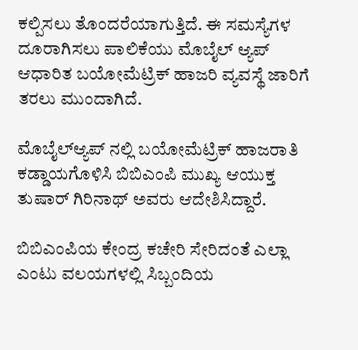ಕಲ್ಪಿಸಲು ತೊಂದರೆಯಾಗುತ್ತಿದೆ. ಈ ಸಮಸ್ಯೆಗಳ ದೂರಾಗಿಸಲು ಪಾಲಿಕೆಯು ಮೊಬೈಲ್ ಆ್ಯಪ್ ಆಧಾರಿತ ಬಯೋಮೆಟ್ರಿಕ್ ಹಾಜರಿ ವ್ಯವಸ್ಥೆ ಜಾರಿಗೆ ತರಲು ಮುಂದಾಗಿದೆ.

ಮೊಬೈಲ್ಆ್ಯಪ್ ನಲ್ಲಿ ಬಯೋಮೆಟ್ರಿಕ್ ಹಾಜರಾತಿ ಕಡ್ಡಾಯಗೊಳಿಸಿ ಬಿಬಿಎಂಪಿ ಮುಖ್ಯ ಆಯುಕ್ತ ತುಷಾರ್ ಗಿರಿನಾಥ್ ಅವರು ಆದೇಶಿಸಿದ್ದಾರೆ.

ಬಿಬಿಎಂಪಿಯ ಕೇಂದ್ರ ಕಚೇರಿ ಸೇರಿದಂತೆ ಎಲ್ಲಾ ಎಂಟು ವಲಯಗಳಲ್ಲಿ ಸಿಬ್ಬಂದಿಯ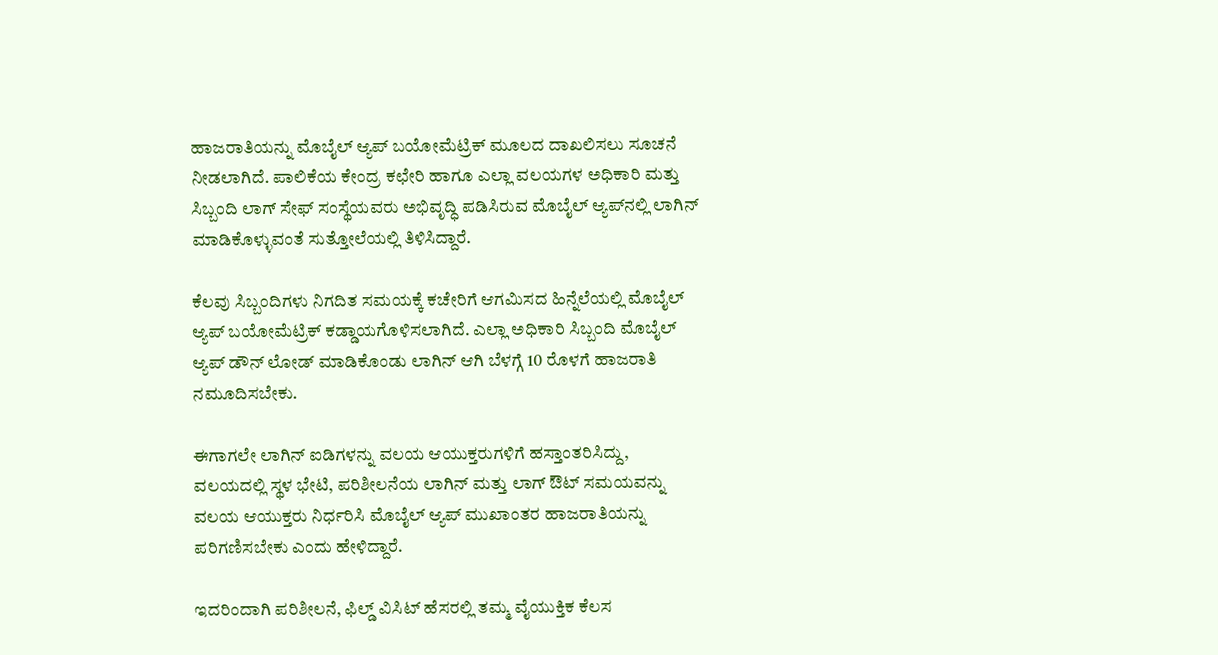ಹಾಜರಾತಿಯನ್ನು ಮೊಬೈಲ್ ಆ್ಯಪ್ ಬಯೋಮೆಟ್ರಿಕ್ ಮೂಲದ ದಾಖಲಿಸಲು ಸೂಚನೆ ನೀಡಲಾಗಿದೆ. ಪಾಲಿಕೆಯ ಕೇಂದ್ರ ಕಛೇರಿ ಹಾಗೂ ಎಲ್ಲಾ ವಲಯಗಳ ಅಧಿಕಾರಿ ಮತ್ತು ಸಿಬ್ಬಂದಿ ಲಾಗ್ ಸೇಫ್ ಸಂಸ್ಥೆಯವರು ಅಭಿವೃದ್ಧಿ ಪಡಿಸಿರುವ ಮೊಬೈಲ್ ಆ್ಯಪ್‌ನಲ್ಲಿ ಲಾಗಿನ್ ಮಾಡಿಕೊಳ್ಳುವಂತೆ ಸುತ್ತೋಲೆಯಲ್ಲಿ ತಿಳಿಸಿದ್ದಾರೆ.

ಕೆಲವು ಸಿಬ್ಬಂದಿಗಳು ನಿಗದಿತ ಸಮಯಕ್ಕೆ ಕಚೇರಿಗೆ ಆಗಮಿಸದ ಹಿನ್ನೆಲೆಯಲ್ಲಿ ಮೊಬೈಲ್ ಆ್ಯಪ್ ಬಯೋಮೆಟ್ರಿಕ್ ಕಡ್ಡಾಯಗೊಳಿಸಲಾಗಿದೆ. ಎಲ್ಲಾ ಅಧಿಕಾರಿ ಸಿಬ್ಬಂದಿ ಮೊಬೈಲ್ ಆ್ಯಪ್ ಡೌನ್ ಲೋಡ್ ಮಾಡಿಕೊಂಡು ಲಾಗಿನ್ ಆಗಿ ಬೆಳಗ್ಗೆ 10 ರೊಳಗೆ ಹಾಜರಾತಿ ನಮೂದಿಸಬೇಕು.

ಈಗಾಗಲೇ ಲಾಗಿನ್ ಐಡಿಗಳನ್ನು ವಲಯ ಆಯುಕ್ತರುಗಳಿಗೆ ಹಸ್ತಾಂತರಿಸಿದ್ದು, ವಲಯದಲ್ಲಿ ಸ್ಥಳ ಭೇಟಿ, ಪರಿಶೀಲನೆಯ ಲಾಗಿನ್ ಮತ್ತು ಲಾಗ್ ಔಟ್ ಸಮಯವನ್ನು ವಲಯ ಆಯುಕ್ತರು ನಿರ್ಧರಿಸಿ ಮೊಬೈಲ್ ಆ್ಯಪ್ ಮುಖಾಂತರ ಹಾಜರಾತಿಯನ್ನು ಪರಿಗಣಿಸಬೇಕು ಎಂದು ಹೇಳಿದ್ದಾರೆ.

ಇದರಿಂದಾಗಿ ಪರಿಶೀಲನೆ, ಫಿಲ್ಡ್ ವಿಸಿಟ್ ಹೆಸರಲ್ಲಿ ತಮ್ಮ ವೈಯುಕ್ತಿಕ ಕೆಲಸ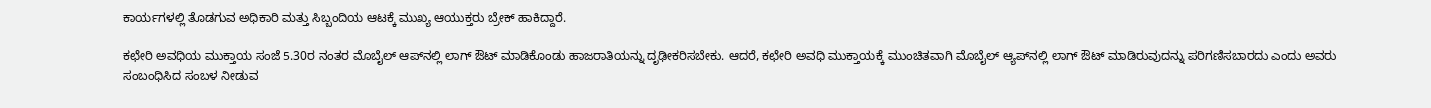ಕಾರ್ಯಗಳಲ್ಲಿ ತೊಡಗುವ ಅಧಿಕಾರಿ ಮತ್ತು ಸಿಬ್ಬಂದಿಯ ಆಟಕ್ಕೆ ಮುಖ್ಯ ಆಯುಕ್ತರು ಬ್ರೇಕ್ ಹಾಕಿದ್ದಾರೆ.

ಕಛೇರಿ ಅವಧಿಯ ಮುಕ್ತಾಯ ಸಂಜೆ 5.30ರ ನಂತರ ಮೊಬೈಲ್ ಆಪ್‌ನಲ್ಲಿ ಲಾಗ್ ಔಟ್ ಮಾಡಿಕೊಂಡು ಹಾಜರಾತಿಯನ್ನು ದೃಢೀಕರಿಸಬೇಕು. ಆದರೆ, ಕಛೇರಿ ಅವಧಿ ಮುಕ್ತಾಯಕ್ಕೆ ಮುಂಚಿತವಾಗಿ ಮೊಬೈಲ್ ಆ್ಯಪ್‌ನಲ್ಲಿ ಲಾಗ್ ಔಟ್ ಮಾಡಿರುವುದನ್ನು ಪರಿಗಣಿಸಬಾರದು ಎಂದು ಅವರು ಸಂಬಂಧಿಸಿದ ಸಂಬಳ ನೀಡುವ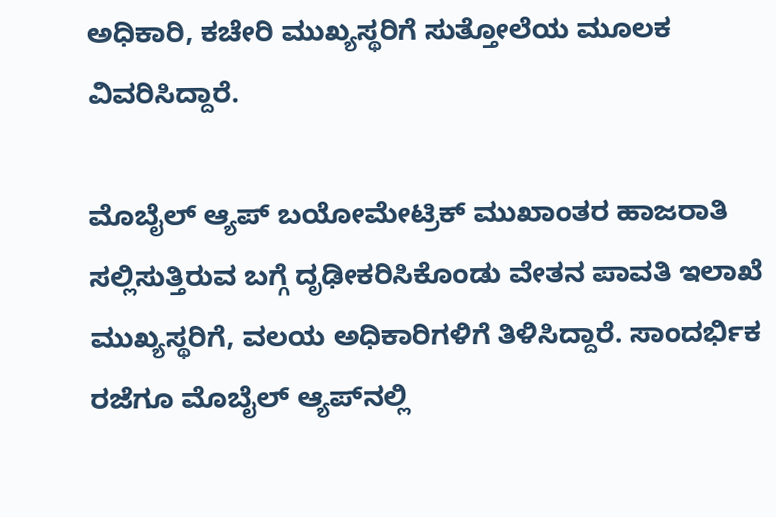ಅಧಿಕಾರಿ, ಕಚೇರಿ ಮುಖ್ಯಸ್ಥರಿಗೆ ಸುತ್ತೋಲೆಯ ಮೂಲಕ ವಿವರಿಸಿದ್ದಾರೆ.

ಮೊಬೈಲ್ ಆ್ಯಪ್ ಬಯೋಮೇಟ್ರಿಕ್ ಮುಖಾಂತರ ಹಾಜರಾತಿ ಸಲ್ಲಿಸುತ್ತಿರುವ ಬಗ್ಗೆ ದೃಢೀಕರಿಸಿಕೊಂಡು ವೇತನ ಪಾವತಿ ಇಲಾಖೆ ಮುಖ್ಯಸ್ಥರಿಗೆ, ವಲಯ ಅಧಿಕಾರಿಗಳಿಗೆ ತಿಳಿಸಿದ್ದಾರೆ. ಸಾಂದರ್ಭಿಕ ರಜೆಗೂ ಮೊಬೈಲ್ ಆ್ಯಪ್‌ನಲ್ಲಿ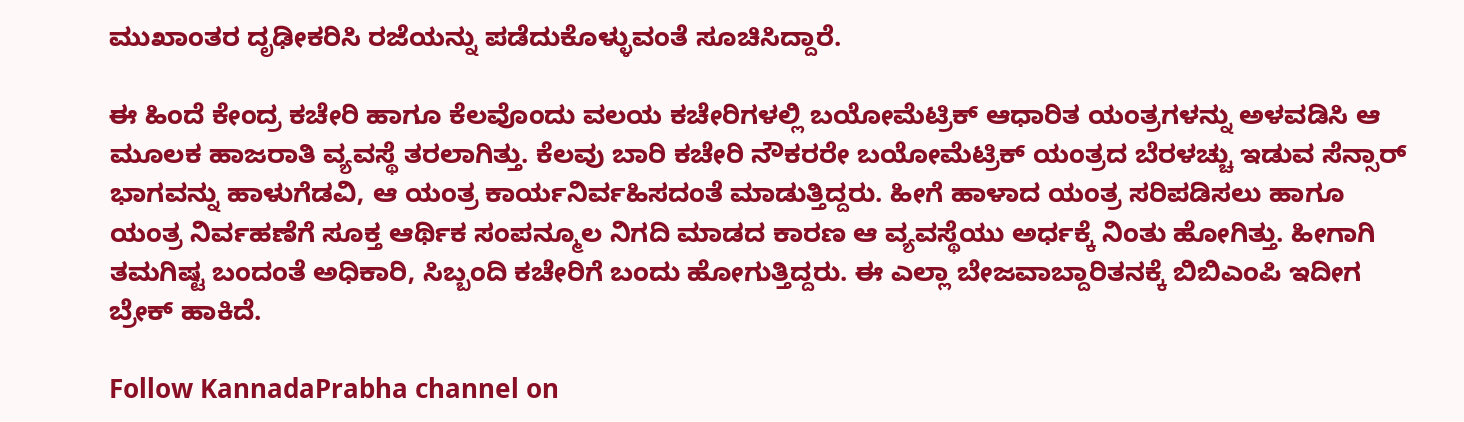ಮುಖಾಂತರ ದೃಢೀಕರಿಸಿ ರಜೆಯನ್ನು ಪಡೆದುಕೊಳ್ಳುವಂತೆ ಸೂಚಿಸಿದ್ದಾರೆ.

ಈ ಹಿಂದೆ ಕೇಂದ್ರ ಕಚೇರಿ ಹಾಗೂ ಕೆಲವೊಂದು ವಲಯ ಕಚೇರಿಗಳಲ್ಲಿ ಬಯೋಮೆಟ್ರಿಕ್ ಆಧಾರಿತ ಯಂತ್ರಗಳನ್ನು ಅಳವಡಿಸಿ ಆ ಮೂಲಕ ಹಾಜರಾತಿ ವ್ಯವಸ್ಥೆ ತರಲಾಗಿತ್ತು. ಕೆಲವು ಬಾರಿ ಕಚೇರಿ ನೌಕರರೇ ಬಯೋಮೆಟ್ರಿಕ್ ಯಂತ್ರದ ಬೆರಳಚ್ಚು ಇಡುವ ಸೆನ್ಸಾರ್ ಭಾಗವನ್ನು ಹಾಳುಗೆಡವಿ, ಆ ಯಂತ್ರ ಕಾರ್ಯನಿರ್ವಹಿಸದಂತೆ ಮಾಡುತ್ತಿದ್ದರು. ಹೀಗೆ ಹಾಳಾದ ಯಂತ್ರ ಸರಿಪಡಿಸಲು ಹಾಗೂ ಯಂತ್ರ ನಿರ್ವಹಣೆಗೆ ಸೂಕ್ತ ಆರ್ಥಿಕ ಸಂಪನ್ಮೂಲ ನಿಗದಿ ಮಾಡದ ಕಾರಣ ಆ ವ್ಯವಸ್ಥೆಯು ಅರ್ಧಕ್ಕೆ ನಿಂತು ಹೋಗಿತ್ತು. ಹೀಗಾಗಿ ತಮಗಿಷ್ಟ ಬಂದಂತೆ ಅಧಿಕಾರಿ, ಸಿಬ್ಬಂದಿ ಕಚೇರಿಗೆ ಬಂದು ಹೋಗುತ್ತಿದ್ದರು. ಈ ಎಲ್ಲಾ ಬೇಜವಾಬ್ದಾರಿತನಕ್ಕೆ ಬಿಬಿಎಂಪಿ ಇದೀಗ ಬ್ರೇಕ್ ಹಾಕಿದೆ.

Follow KannadaPrabha channel on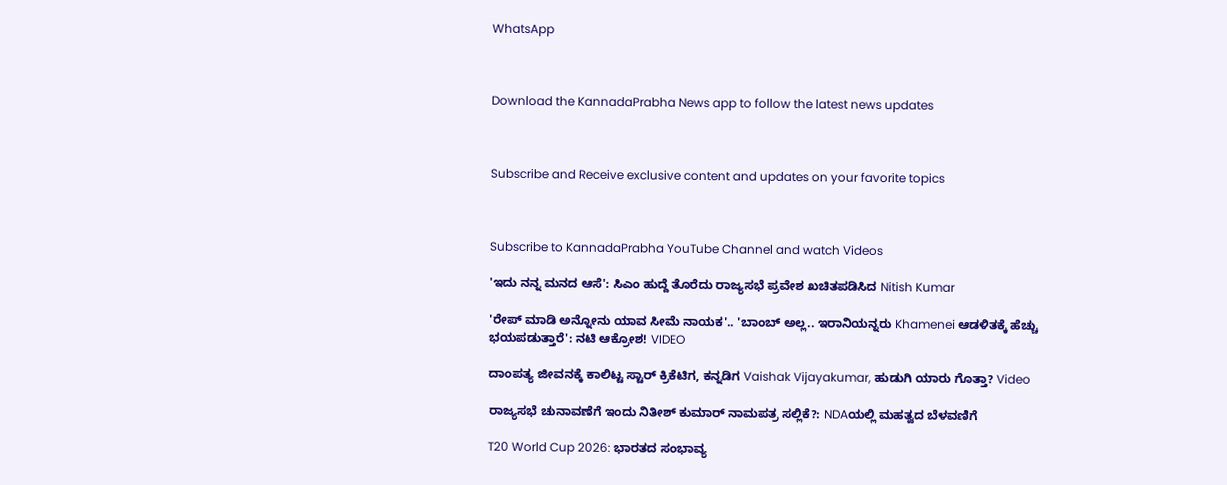WhatsApp



Download the KannadaPrabha News app to follow the latest news updates



Subscribe and Receive exclusive content and updates on your favorite topics



Subscribe to KannadaPrabha YouTube Channel and watch Videos

'ಇದು ನನ್ನ ಮನದ ಆಸೆ': ಸಿಎಂ ಹುದ್ದೆ ತೊರೆದು ರಾಜ್ಯಸಭೆ ಪ್ರವೇಶ ಖಚಿತಪಡಿಸಿದ Nitish Kumar

'ರೇಪ್ ಮಾಡಿ ಅನ್ನೋನು ಯಾವ ಸೀಮೆ ನಾಯಕ'.. 'ಬಾಂಬ್ ಅಲ್ಲ.. ಇರಾನಿಯನ್ನರು Khamenei ಆಡಳಿತಕ್ಕೆ ಹೆಚ್ಚು ಭಯಪಡುತ್ತಾರೆ': ನಟಿ ಆಕ್ರೋಶ! VIDEO

ದಾಂಪತ್ಯ ಜೀವನಕ್ಕೆ ಕಾಲಿಟ್ಟ ಸ್ಟಾರ್ ಕ್ರಿಕೆಟಿಗ, ಕನ್ನಡಿಗ Vaishak Vijayakumar, ಹುಡುಗಿ ಯಾರು ಗೊತ್ತಾ? Video

ರಾಜ್ಯಸಭೆ ಚುನಾವಣೆಗೆ ಇಂದು ನಿತೀಶ್ ಕುಮಾರ್ ನಾಮಪತ್ರ ಸಲ್ಲಿಕೆ?: NDAಯಲ್ಲಿ ಮಹತ್ವದ ಬೆಳವಣಿಗೆ

T20 World Cup 2026: ಭಾರತದ ಸಂಭಾವ್ಯ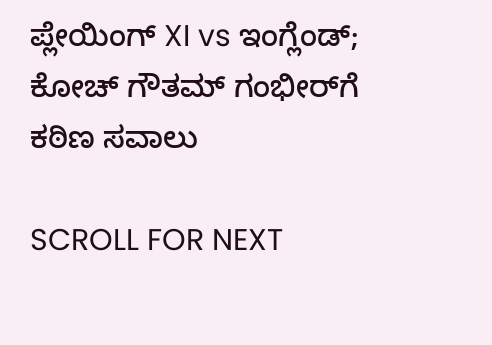ಪ್ಲೇಯಿಂಗ್ XI vs ಇಂಗ್ಲೆಂಡ್; ಕೋಚ್ ಗೌತಮ್ ಗಂಭೀರ್‌ಗೆ ಕಠಿಣ ಸವಾಲು

SCROLL FOR NEXT